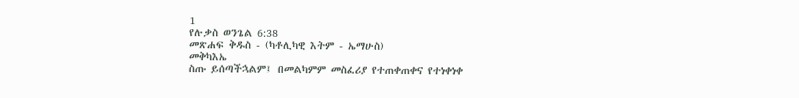1
የሉቃስ ወንጌል 6:38
መጽሐፍ ቅዱስ - (ካቶሊካዊ እትም - ኤማሁስ)
መቅካእኤ
ስጡ ይሰጣችኋልም፤ በመልካምም መስፈሪያ የተጠቀጠቀና የተነቀነቀ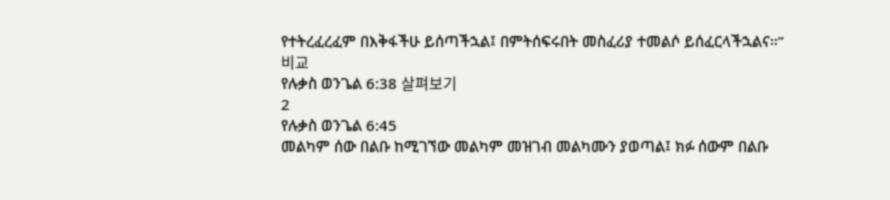የተትረፈረፈም በእቅፋችሁ ይሰጣችኋል፤ በምትሰፍሩበት መስፈሪያ ተመልሶ ይሰፈርላችኋልና።”
비교
የሉቃስ ወንጌል 6:38 살펴보기
2
የሉቃስ ወንጌል 6:45
መልካም ሰው በልቡ ከሚገኘው መልካም መዝገብ መልካሙን ያወጣል፤ ክፉ ሰውም በልቡ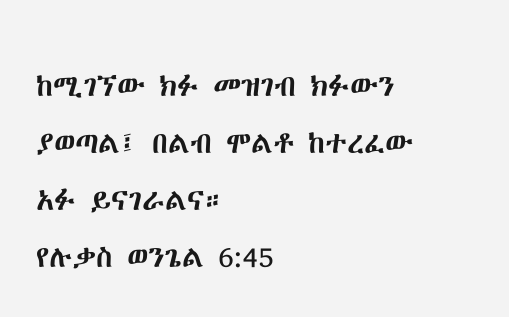ከሚገኘው ክፉ መዝገብ ክፉውን ያወጣል፤ በልብ ሞልቶ ከተረፈው አፉ ይናገራልና።
የሉቃስ ወንጌል 6:45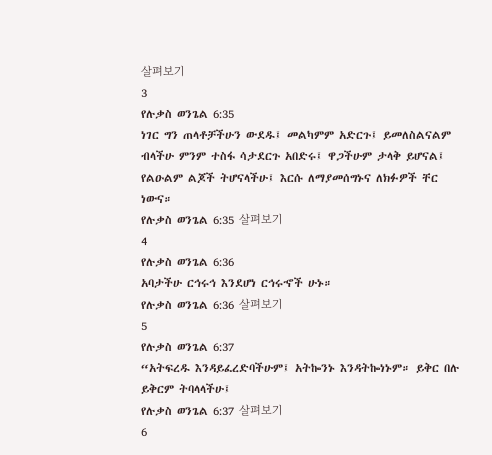살펴보기
3
የሉቃስ ወንጌል 6:35
ነገር ግን ጠላቶቻችሁን ውደዱ፤ መልካምም አድርጉ፤ ይመለስልናልም ብላችሁ ምንም ተስፋ ሳታደርጉ አበድሩ፤ ዋጋችሁም ታላቅ ይሆናል፤ የልዑልም ልጆች ትሆናላችሁ፤ እርሱ ለማያመሰግኑና ለክፉዎች ቸር ነውና።
የሉቃስ ወንጌል 6:35 살펴보기
4
የሉቃስ ወንጌል 6:36
አባታችሁ ርኅሩኅ እንደሆነ ርኅሩኆች ሁኑ።
የሉቃስ ወንጌል 6:36 살펴보기
5
የሉቃስ ወንጌል 6:37
“አትፍረዱ እንዳይፈረድባችሁም፤ አትኰንኑ እንዳትኰነኑም። ይቅር በሉ ይቅርም ትባላላችሁ፤
የሉቃስ ወንጌል 6:37 살펴보기
6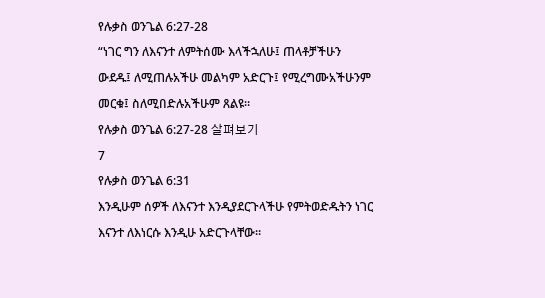የሉቃስ ወንጌል 6:27-28
“ነገር ግን ለእናንተ ለምትሰሙ እላችኋለሁ፤ ጠላቶቻችሁን ውደዱ፤ ለሚጠሉአችሁ መልካም አድርጉ፤ የሚረግሙአችሁንም መርቁ፤ ስለሚበድሉአችሁም ጸልዩ።
የሉቃስ ወንጌል 6:27-28 살펴보기
7
የሉቃስ ወንጌል 6:31
እንዲሁም ሰዎች ለእናንተ እንዲያደርጉላችሁ የምትወድዱትን ነገር እናንተ ለእነርሱ እንዲሁ አድርጉላቸው።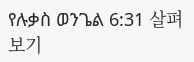የሉቃስ ወንጌል 6:31 살펴보기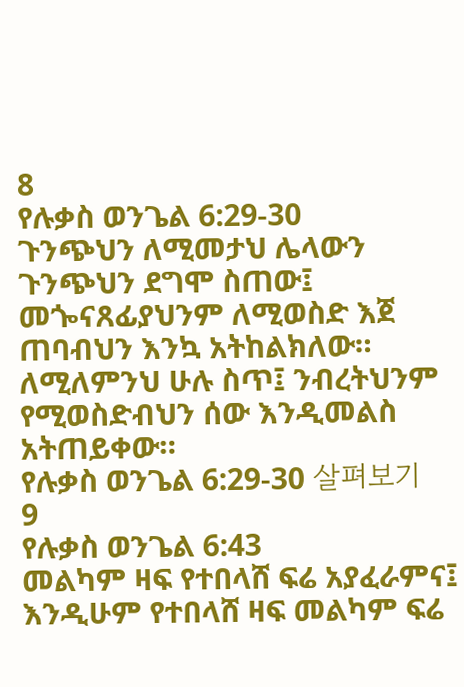8
የሉቃስ ወንጌል 6:29-30
ጉንጭህን ለሚመታህ ሌላውን ጉንጭህን ደግሞ ስጠው፤ መጐናጸፊያህንም ለሚወስድ እጀ ጠባብህን እንኳ አትከልክለው። ለሚለምንህ ሁሉ ስጥ፤ ንብረትህንም የሚወስድብህን ሰው እንዲመልስ አትጠይቀው።
የሉቃስ ወንጌል 6:29-30 살펴보기
9
የሉቃስ ወንጌል 6:43
መልካም ዛፍ የተበላሸ ፍሬ አያፈራምና፤ እንዲሁም የተበላሸ ዛፍ መልካም ፍሬ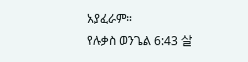አያፈራም።
የሉቃስ ወንጌል 6:43 살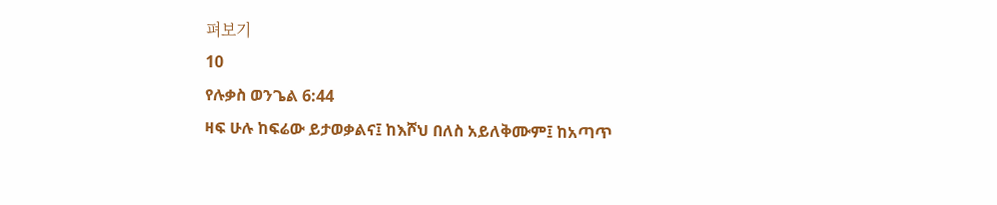펴보기
10
የሉቃስ ወንጌል 6:44
ዛፍ ሁሉ ከፍሬው ይታወቃልና፤ ከእሾህ በለስ አይለቅሙም፤ ከአጣጥ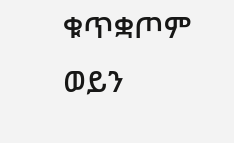ቁጥቋጦም ወይን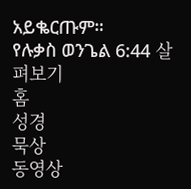አይቈርጡም።
የሉቃስ ወንጌል 6:44 살펴보기
홈
성경
묵상
동영상